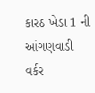કારઠ ખેડા 1 ની આંગણવાડી વર્કર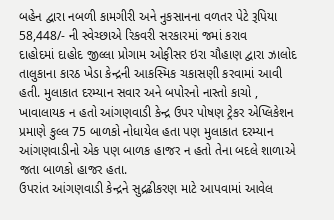બહેન દ્વારા નબળી કામગીરી અને નુકસાનના વળતર પેટે રૂપિયા 58,448/- ની સ્વેચ્છાએ રિકવરી સરકારમાં જમાં કરાવ
દાહોદમાં દાહોદ જીલ્લા પ્રોગામ ઓફીસર ઇરા ચૌહાણ દ્વારા ઝાલોદ તાલુકાના કારઠ ખેડા કેન્દ્રની આકસ્મિક ચકાસણી કરવામાં આવી હતી. મુલાકાત દરમ્યાન સવાર અને બપોરનો નાસ્તો કાચો , ખાવાલાયક ન હતો આંગણવાડી કેન્દ્ર ઉપર પોષણ ટ્રેકર એપ્લિકેશન પ્રમાણે કુલ્લ 75 બાળકો નોધાયેલ હતા પણ મુલાકાત દરમ્યાન આંગણવાડીનો એક પણ બાળક હાજર ન હતો તેના બદલે શાળાએ જતા બાળકો હાજર હતા.
ઉપરાંત આંગણવાડી કેન્દ્રને સુદ્રઢીકરણ માટે આપવામાં આવેલ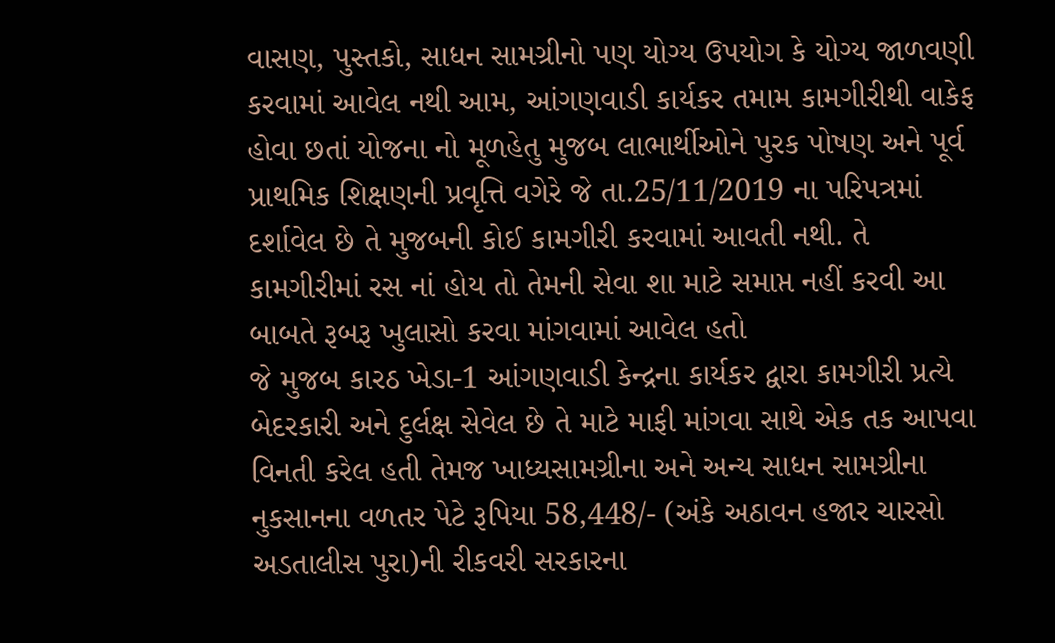વાસણ, પુસ્તકો, સાધન સામગ્રીનો પણ યોગ્ય ઉપયોગ કે યોગ્ય જાળવણી કરવામાં આવેલ નથી આમ, આંગણવાડી કાર્યકર તમામ કામગીરીથી વાકેફ હોવા છતાં યોજના નો મૂળહેતુ મુજબ લાભાર્થીઓને પુરક પોષણ અને પૂર્વ પ્રાથમિક શિક્ષણની પ્રવૃત્તિ વગેરે જે તા.25/11/2019 ના પરિપત્રમાં દર્શાવેલ છે તે મુજબની કોઈ કામગીરી કરવામાં આવતી નથી. તે કામગીરીમાં રસ નાં હોય તો તેમની સેવા શા માટે સમાપ્ત નહીં કરવી આ બાબતે રૂબરૂ ખુલાસો કરવા માંગવામાં આવેલ હતો
જે મુજબ કારઠ ખેડા-1 આંગણવાડી કેન્દ્રના કાર્યકર દ્વારા કામગીરી પ્રત્યે બેદરકારી અને દુર્લક્ષ સેવેલ છે તે માટે માફી માંગવા સાથે એક તક આપવા વિનતી કરેલ હતી તેમજ ખાધ્યસામગ્રીના અને અન્ય સાધન સામગ્રીના નુકસાનના વળતર પેટે રૂપિયા 58,448/- (અંકે અઠાવન હજાર ચારસો અડતાલીસ પુરા)ની રીકવરી સરકારના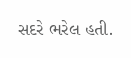સદરે ભરેલ હતી.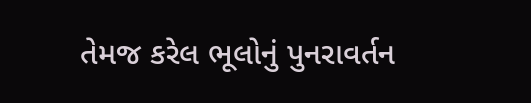તેમજ કરેલ ભૂલોનું પુનરાવર્તન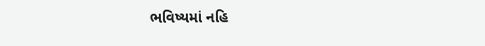ભવિષ્યમાં નહિ